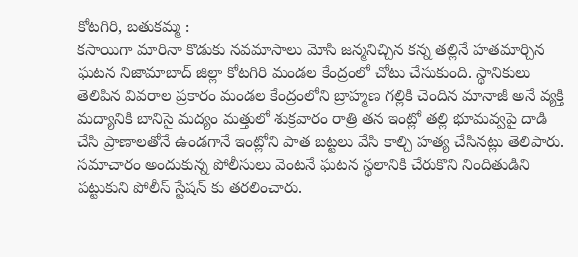కోటగిరి, బతుకమ్మ :
కసాయిగా మారినా కొడుకు నవమాసాలు మోసి జన్మనిచ్చిన కన్న తల్లినే హతమార్చిన ఘటన నిజామాబాద్ జిల్లా కోటగిరి మండల కేంద్రంలో చోటు చేసుకుంది. స్థానికులు తెలిపిన వివరాల ప్రకారం మండల కేంద్రంలోని బ్రాహ్మణ గల్లికి చెందిన మానాజీ అనే వ్యక్తి మద్యానికి బానిసై మద్యం మత్తులో శుక్రవారం రాత్రి తన ఇంట్లో తల్లి భూమవ్వపై దాడి చేసి ప్రాణాలతోనే ఉండగానే ఇంట్లోని పాత బట్టలు వేసి కాల్చి హత్య చేసినట్లు తెలిపారు. సమాచారం అందుకున్న పోలీసులు వెంటనే ఘటన స్థలానికి చేరుకొని నిందితుడిని పట్టుకుని పోలీస్ స్టేషన్ కు తరలించారు.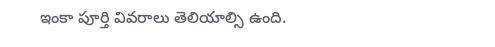ఇంకా పూర్తి వివరాలు తెలియాల్సి ఉంది.